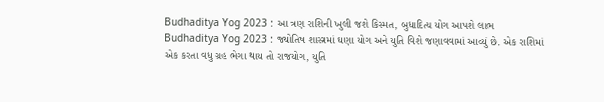Budhaditya Yog 2023 : આ ત્રણ રાશિની ખુલી જશે કિસ્મત, બુધાદિત્ય યોગ આપશે લાભ
Budhaditya Yog 2023 : જ્યોતિષ શાસ્ત્રમાં ઘણા યોગ અને યુતિ વિશે જણાવવામાં આવ્યું છે. એક રાશિમાં એક કરતા વધુ ગ્રહ ભેગા થાય તો રાજયોગ, યુતિ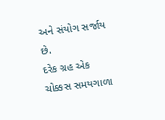અને સંયોગ સર્જાય છે.
દરેક ગ્રહ એક ચોક્કસ સમયગાળા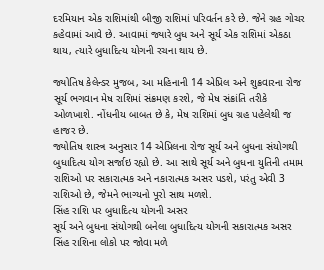દરમિયાન એક રાશિમાંથી બીજી રાશિમાં પરિવર્તન કરે છે. જેને ગ્રહ ગોચર કહેવામાં આવે છે. આવામાં જ્યારે બુધ અને સૂર્ય એક રાશિમાં એકઠા થાય, ત્યારે બુધાદિત્ય યોગની રચના થાય છે.

જ્યોતિષ કેલેન્ડર મુજબ, આ મહિનાની 14 એપ્રિલ અને શુક્રવારના રોજ સૂર્ય ભગવાન મેષ રાશિમાં સંક્રમણ કરશે, જે મેષ સંક્રાંતિ તરીકે ઓળખાશે. નોંધનીય બાબત છે કે, મેષ રાશિમાં બુધ ગ્રહ પહેલેથી જ હાજર છે.
જ્યોતિષ શાસ્ત્ર અનુસાર 14 એપ્રિલના રોજ સૂર્ય અને બુધના સંયોગથી બુધાદિત્ય યોગ સર્જાઇ રહ્યો છે. આ સાથે સૂર્ય અને બુધના યુતિની તમામ રાશિઓ પર સકારાત્મક અને નકારાત્મક અસર પડશે, પરંતુ એવી 3 રાશિઓ છે, જેમને ભાગ્યનો પૂરો સાથ મળશે.
સિંહ રાશિ પર બુધાદિત્ય યોગની અસર
સૂર્ય અને બુધના સંયોગથી બનેલા બુધાદિત્ય યોગની સકારાત્મક અસર સિંહ રાશિના લોકો પર જોવા મળે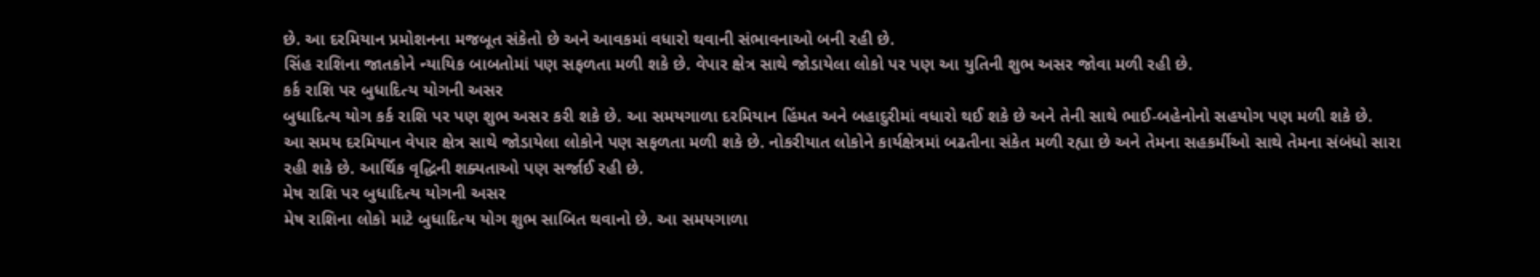છે. આ દરમિયાન પ્રમોશનના મજબૂત સંકેતો છે અને આવકમાં વધારો થવાની સંભાવનાઓ બની રહી છે.
સિંહ રાશિના જાતકોને ન્યાયિક બાબતોમાં પણ સફળતા મળી શકે છે. વેપાર ક્ષેત્ર સાથે જોડાયેલા લોકો પર પણ આ યુતિની શુભ અસર જોવા મળી રહી છે.
કર્ક રાશિ પર બુધાદિત્ય યોગની અસર
બુધાદિત્ય યોગ કર્ક રાશિ પર પણ શુભ અસર કરી શકે છે. આ સમયગાળા દરમિયાન હિંમત અને બહાદુરીમાં વધારો થઈ શકે છે અને તેની સાથે ભાઈ-બહેનોનો સહયોગ પણ મળી શકે છે.
આ સમય દરમિયાન વેપાર ક્ષેત્ર સાથે જોડાયેલા લોકોને પણ સફળતા મળી શકે છે. નોકરીયાત લોકોને કાર્યક્ષેત્રમાં બઢતીના સંકેત મળી રહ્યા છે અને તેમના સહકર્મીઓ સાથે તેમના સંબંધો સારા રહી શકે છે. આર્થિક વૃદ્ધિની શક્યતાઓ પણ સર્જાઈ રહી છે.
મેષ રાશિ પર બુધાદિત્ય યોગની અસર
મેષ રાશિના લોકો માટે બુધાદિત્ય યોગ શુભ સાબિત થવાનો છે. આ સમયગાળા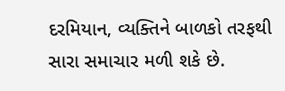દરમિયાન, વ્યક્તિને બાળકો તરફથી સારા સમાચાર મળી શકે છે.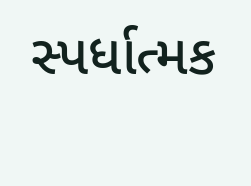સ્પર્ધાત્મક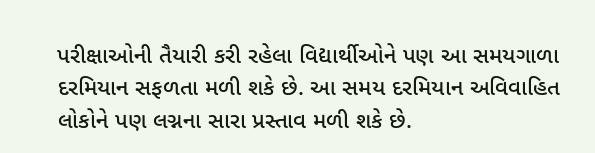પરીક્ષાઓની તૈયારી કરી રહેલા વિદ્યાર્થીઓને પણ આ સમયગાળા દરમિયાન સફળતા મળી શકે છે. આ સમય દરમિયાન અવિવાહિત લોકોને પણ લગ્નના સારા પ્રસ્તાવ મળી શકે છે.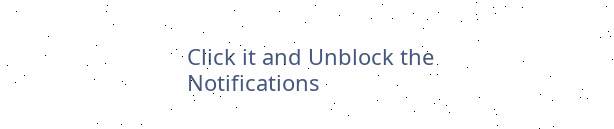Click it and Unblock the Notifications